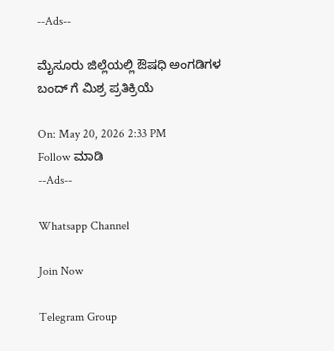--Ads--

ಮೈಸೂರು ಜಿಲ್ಲೆಯಲ್ಲಿ ಔಷಧಿ ಅಂಗಡಿಗಳ ಬಂದ್‌ ಗೆ ಮಿಶ್ರ ಪ್ರತಿಕ್ರಿಯೆ

On: May 20, 2026 2:33 PM
Follow ಮಾಡಿ
--Ads--

Whatsapp Channel

Join Now

Telegram Group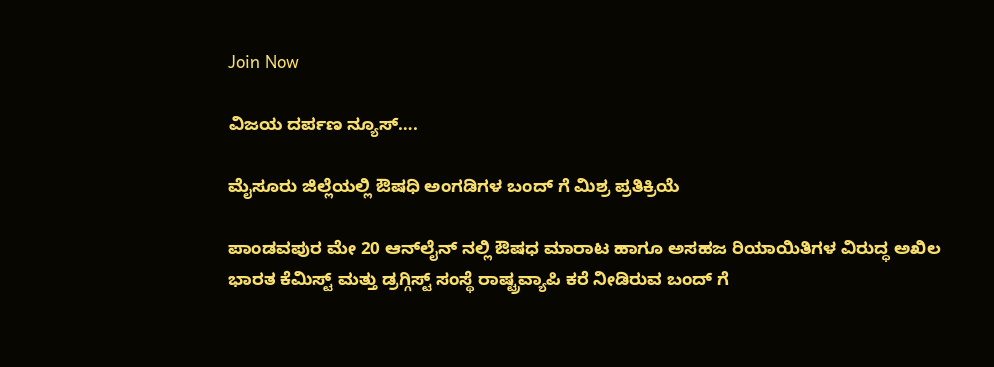Join Now

ವಿಜಯ ದರ್ಪಣ ನ್ಯೂಸ್….

ಮೈಸೂರು ಜಿಲ್ಲೆಯಲ್ಲಿ ಔಷಧಿ ಅಂಗಡಿಗಳ ಬಂದ್‌ ಗೆ ಮಿಶ್ರ ಪ್ರತಿಕ್ರಿಯೆ

ಪಾಂಡವಪುರ ಮೇ 20 ಆನ್‌ಲೈನ್ ನಲ್ಲಿ ಔಷಧ ಮಾರಾಟ ಹಾಗೂ ಅಸಹಜ ರಿಯಾಯಿತಿಗಳ ವಿರುದ್ಧ ಅಖಿಲ ಭಾರತ ಕೆಮಿಸ್ಟ್ ಮತ್ತು ಡ್ರಗ್ಗಿಸ್ಟ್ ಸಂಸ್ಥೆ ರಾಷ್ಟ್ರವ್ಯಾಪಿ ಕರೆ ನೀಡಿರುವ ಬಂದ್ ಗೆ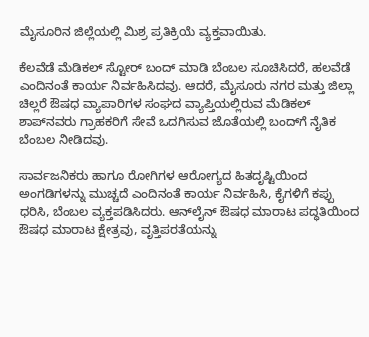ಮೈಸೂರಿನ ಜಿಲ್ಲೆಯಲ್ಲಿ ಮಿಶ್ರ ಪ್ರತಿಕ್ರಿಯೆ ವ್ಯಕ್ತವಾಯಿತು.

ಕೆಲವೆಡೆ ಮೆಡಿಕಲ್‌ ಸ್ಟೋರ್‌ ಬಂದ್‌ ಮಾಡಿ ಬೆಂಬಲ ಸೂಚಿಸಿದರೆ, ಹಲವೆಡೆ ಎಂದಿನಂತೆ ಕಾರ್ಯ ನಿರ್ವಹಿಸಿದವು. ಆದರೆ, ಮೈಸೂರು ನಗರ ಮತ್ತು ಜಿಲ್ಲಾ ಚಿಲ್ಲರೆ ಔಷಧ ವ್ಯಾಪಾರಿಗಳ ಸಂಘದ ವ್ಯಾಪ್ತಿಯಲ್ಲಿರುವ ಮೆಡಿಕಲ್ ಶಾಪ್‌ನವರು ಗ್ರಾಹಕರಿಗೆ ಸೇವೆ ಒದಗಿಸುವ ಜೊತೆಯಲ್ಲಿ ಬಂದ್‌ಗೆ ನೈತಿಕ ಬೆಂಬಲ ನೀಡಿದವು.

ಸಾರ್ವಜನಿಕರು ಹಾಗೂ ರೋಗಿಗಳ ಆರೋಗ್ಯದ ಹಿತದೃಷ್ಟಿಯಿಂದ ಅಂಗಡಿಗಳನ್ನು ಮುಚ್ಚದೆ ಎಂದಿನಂತೆ ಕಾರ್ಯ ನಿರ್ವಹಿಸಿ, ಕೈಗಳಿಗೆ ಕಪ್ಪು ಧರಿಸಿ, ಬೆಂಬಲ ವ್ಯಕ್ತಪಡಿಸಿದರು. ಆನ್‌ಲೈನ್ ಔಷಧ ಮಾರಾಟ ಪದ್ಧತಿಯಿಂದ ಔಷಧ ಮಾರಾಟ ಕ್ಷೇತ್ರವು, ವೃತ್ತಿಪರತೆಯನ್ನು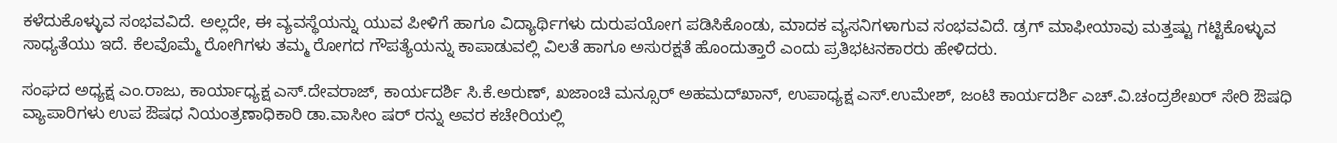ಕಳೆದುಕೊಳ್ಳುವ ಸಂಭವವಿದೆ. ಅಲ್ಲದೇ, ಈ ವ್ಯವಸ್ಥೆಯನ್ನು ಯುವ ಪೀಳಿಗೆ ಹಾಗೂ ವಿದ್ಯಾರ್ಥಿಗಳು ದುರುಪಯೋಗ ಪಡಿಸಿಕೊಂಡು, ಮಾದಕ ವ್ಯಸನಿಗಳಾಗುವ ಸಂಭವವಿದೆ. ಡ್ರಗ್ ಮಾಫೀಯಾವು ಮತ್ತಷ್ಟು ಗಟ್ಟಿಕೊಳ್ಳುವ ಸಾಧ್ಯತೆಯು ಇದೆ. ಕೆಲವೊಮ್ಮೆ ರೋಗಿಗಳು ತಮ್ಮ ರೋಗದ ಗೌಪತ್ಯೆಯನ್ನು ಕಾಪಾಡುವಲ್ಲಿ ವಿಲತೆ ಹಾಗೂ ಅಸುರಕ್ಷತೆ ಹೊಂದುತ್ತಾರೆ ಎಂದು ಪ್ರತಿಭಟನಕಾರರು ಹೇಳಿದರು.

ಸಂಘದ ಅಧ್ಯಕ್ಷ ಎಂ.ರಾಜು, ಕಾರ್ಯಾಧ್ಯಕ್ಷ ಎಸ್.ದೇವರಾಜ್, ಕಾರ್ಯದರ್ಶಿ ಸಿ.ಕೆ.ಅರುಣ್, ಖಜಾಂಚಿ ಮನ್ಸೂರ್ ಅಹಮದ್‌ಖಾನ್, ಉಪಾಧ್ಯಕ್ಷ ಎಸ್.ಉಮೇಶ್, ಜಂಟಿ ಕಾರ್ಯದರ್ಶಿ ಎಚ್.ವಿ.ಚಂದ್ರಶೇಖರ್ ಸೇರಿ ಔಷಧಿ ವ್ಯಾಪಾರಿಗಳು ಉಪ ಔಷಧ ನಿಯಂತ್ರಣಾಧಿಕಾರಿ ಡಾ.ವಾಸೀಂ ಷರ್ ರನ್ನು ಅವರ ಕಚೇರಿಯಲ್ಲಿ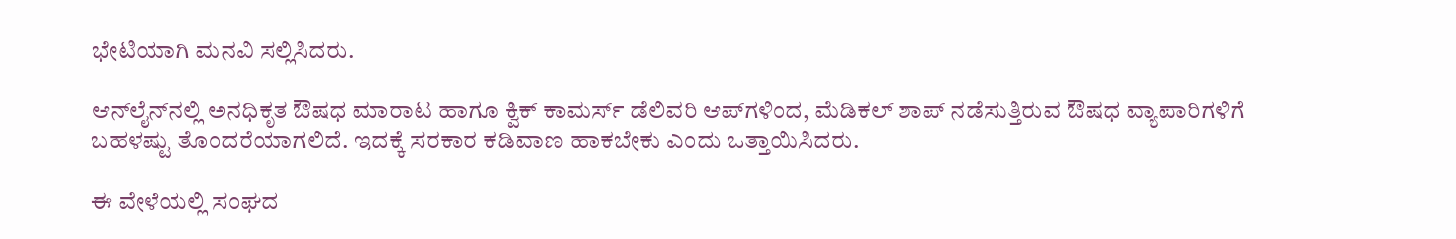ಭೇಟಿಯಾಗಿ ಮನವಿ ಸಲ್ಲಿಸಿದರು.

ಆನ್‌ಲೈನ್‌ನಲ್ಲಿ ಅನಧಿಕೃತ ಔಷಧ ಮಾರಾಟ ಹಾಗೂ ಕ್ವಿಕ್ ಕಾಮರ್ಸ್ ಡೆಲಿವರಿ ಆಪ್‌ಗಳಿಂದ, ಮೆಡಿಕಲ್ ಶಾಪ್ ನಡೆಸುತ್ತಿರುವ ಔಷಧ ವ್ಯಾಪಾರಿಗಳಿಗೆ ಬಹಳಷ್ಟು ತೊಂದರೆಯಾಗಲಿದೆ. ಇದಕ್ಕೆ ಸರಕಾರ ಕಡಿವಾಣ ಹಾಕಬೇಕು ಎಂದು ಒತ್ತಾಯಿಸಿದರು.

ಈ ವೇಳೆಯಲ್ಲಿ ಸಂಘದ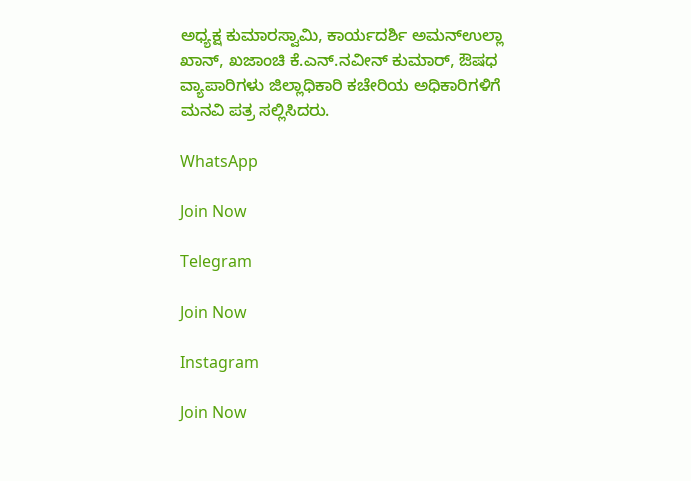ಅಧ್ಯಕ್ಷ ಕುಮಾರಸ್ವಾಮಿ, ಕಾರ್ಯದರ್ಶಿ ಅಮನ್‌ಉಲ್ಲಾ ಖಾನ್, ಖಜಾಂಚಿ ಕೆ.ಎನ್.ನವೀನ್ ಕುಮಾರ್, ಔಷಧ ವ್ಯಾಪಾರಿಗಳು ಜಿಲ್ಲಾಧಿಕಾರಿ ಕಚೇರಿಯ ಅಧಿಕಾರಿಗಳಿಗೆ ಮನವಿ ಪತ್ರ ಸಲ್ಲಿಸಿದರು.

WhatsApp

Join Now

Telegram

Join Now

Instagram

Join Now